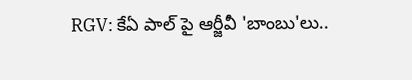RGV: కేఏ పాల్ పై ఆర్జీవీ 'బాంబు'లు..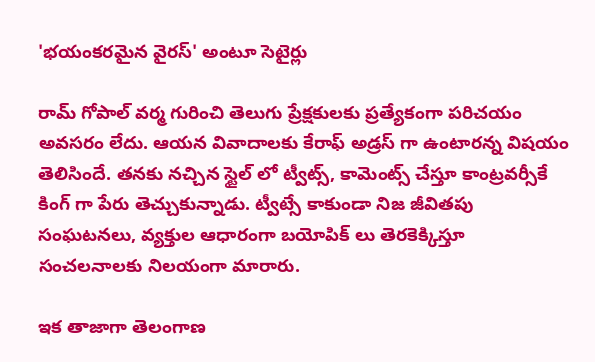'భయంకరమైన వైరస్' అంటూ సెటైర్లు

రామ్ గోపాల్ వర్మ గురించి తెలుగు ప్రేక్షకులకు ప్రత్యేకంగా పరిచయం అవసరం లేదు. ఆయన వివాదాలకు కేరాఫ్ అడ్రస్ గా ఉంటారన్న విషయం తెలిసిందే. తనకు నచ్చిన స్టైల్ లో ట్వీట్స్, కామెంట్స్ చేస్తూ కాంట్రవర్సీకే కింగ్ గా పేరు తెచ్చుకున్నాడు. ట్వీట్సే కాకుండా నిజ జీవితపు సంఘటనలు, వ్యక్తుల ఆధారంగా బయోపిక్ లు తెరకెక్కిస్తూ సంచలనాలకు నిలయంగా మారారు.

ఇక తాజాగా తెలంగాణ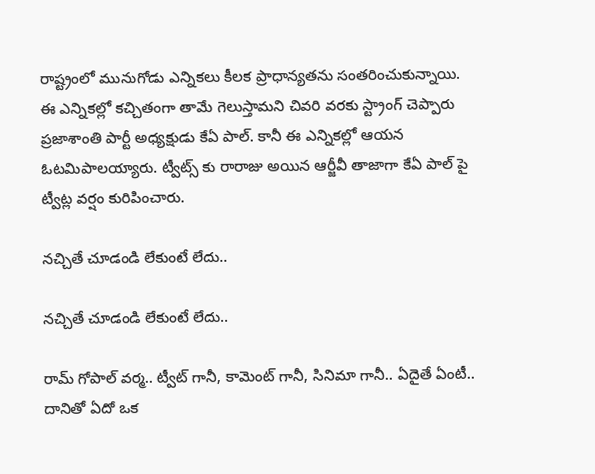రాష్ట్రంలో మునుగోడు ఎన్నికలు కీలక ప్రాధాన్యతను సంతరించుకున్నాయి. ఈ ఎన్నికల్లో కచ్చితంగా తామే గెలుస్తామని చివరి వరకు స్ట్రాంగ్ చెప్పారు ప్రజాశాంతి పార్టీ అధ్యక్షుడు కేఏ పాల్. కానీ ఈ ఎన్నికల్లో ఆయన ఓటమిపాలయ్యారు. ట్వీట్స్ కు రారాజు అయిన ఆర్జీవీ తాజాగా కేఏ పాల్ పై ట్వీట్ల వర్షం కురిపించారు.

నచ్చితే చూడండి లేకుంటే లేదు..

నచ్చితే చూడండి లేకుంటే లేదు..

రామ్ గోపాల్ వర్మ.. ట్వీట్ గానీ, కామెంట్ గానీ, సినిమా గానీ.. ఏదైతే ఏంటీ.. దానితో ఏదో ఒక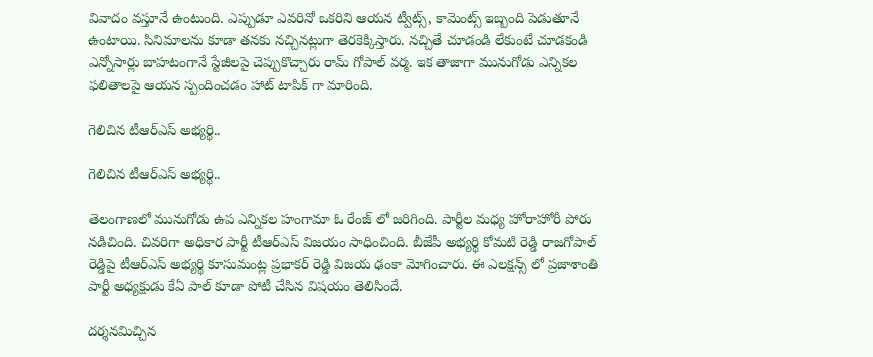వివాదం వస్తూనే ఉంటుంది. ఎప్పుడూ ఎవరినో ఒకరిని ఆయన ట్వీట్స్, కామెంట్స్ ఇబ్బంది పెడుతూనే ఉంటాయి. సినిమాలను కూడా తనకు నచ్చినట్లుగా తెరకెక్కిస్తారు. నచ్చితే చూడండి లేకుంటే చూడకండి ఎన్నోసార్లు బాహటంగానే స్టేజీలపై చెప్పుకొచ్చారు రామ్ గోపాల్ వర్మ. ఇక తాజాగా మునుగోడు ఎన్నికల ఫలితాలపై ఆయన స్పందించడం హాట్ టాపిక్ గా మారింది.

గెలిచిన టీఆర్ఎస్ అభ్యర్థి..

గెలిచిన టీఆర్ఎస్ అభ్యర్థి..

తెలంగాణలో మునుగోడు ఉప ఎన్నికల హంగామా ఓ రేంజ్ లో జరిగింది. పార్టీల మధ్య హోరాహోరీ పోరు నడిచింది. చివరిగా అధికార పార్టీ టీఆర్ఎస్ విజయం సాధించింది. బీజేపీ అభ్యర్థి కోమటి రెడ్డి రాజగోపాల్ రెడ్డిపై టీఆర్ఎస్ అభ్యర్థి కూసుమంట్ల ప్రభాకర్ రెడ్డి విజయ ఢంకా మోగించారు. ఈ ఎలక్షన్స్ లో ప్రజాశాంతి పార్టీ అధ్యక్షుడు కేఏ పాల్ కూడా పోటీ చేసిన విషయం తెలిసిందే.

దర్శనమిచ్చిన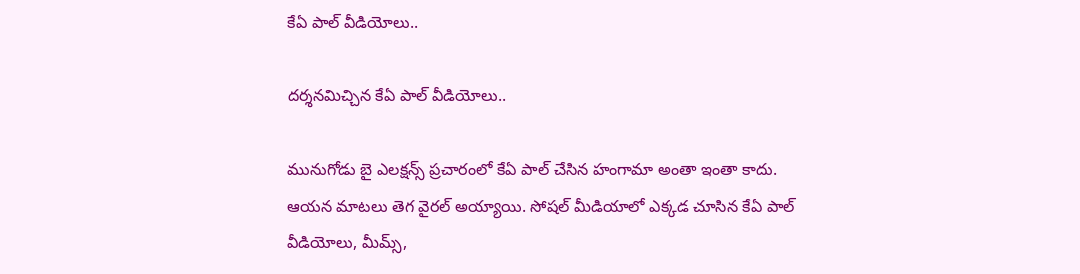కేఏ పాల్ వీడియోలు..

దర్శనమిచ్చిన కేఏ పాల్ వీడియోలు..

మునుగోడు బై ఎలక్షన్స్ ప్రచారంలో కేఏ పాల్ చేసిన హంగామా అంతా ఇంతా కాదు. ఆయన మాటలు తెగ వైరల్ అయ్యాయి. సోషల్ మీడియాలో ఎక్కడ చూసిన కేఏ పాల్ వీడియోలు, మీమ్స్,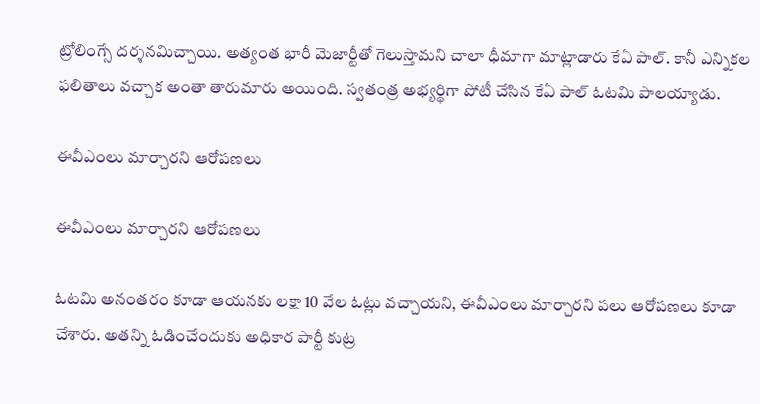ట్రోలింగ్సే దర్శనమిచ్చాయి. అత్యంత భారీ మెజార్టీతో గెలుస్తామని చాలా ధీమాగా మాట్లాడారు కేఏ పాల్. కానీ ఎన్నికల ఫలితాలు వచ్చాక అంతా తారుమారు అయింది. స్వతంత్ర అభ్యర్థిగా పోటీ చేసిన కేఏ పాల్ ఓటమి పాలయ్యాడు.

ఈవీఎంలు మార్చారని ఆరోపణలు

ఈవీఎంలు మార్చారని ఆరోపణలు

ఓటమి అనంతరం కూడా ఆయనకు లక్షా 10 వేల ఓట్లు వచ్చాయని, ఈవీఎంలు మార్చారని పలు ఆరోపణలు కూడా చేశారు. అతన్ని ఓడించేందుకు అధికార పార్టీ కుట్ర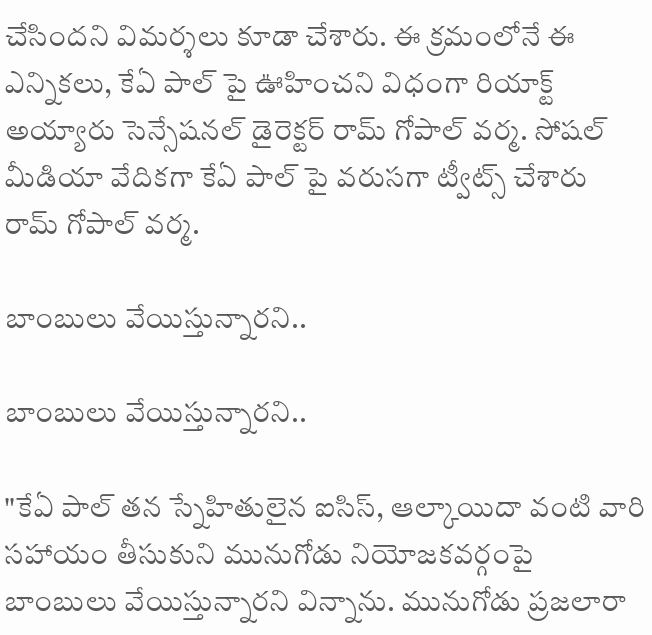చేసిందని విమర్శలు కూడా చేశారు. ఈ క్రమంలోనే ఈ ఎన్నికలు, కేఏ పాల్ పై ఊహించని విధంగా రియాక్ట్ అయ్యారు సెన్సేషనల్ డైరెక్టర్ రామ్ గోపాల్ వర్మ. సోషల్ మీడియా వేదికగా కేఏ పాల్ పై వరుసగా ట్వీట్స్ చేశారు రామ్ గోపాల్ వర్మ.

బాంబులు వేయిస్తున్నారని..

బాంబులు వేయిస్తున్నారని..

"కేఏ పాల్ తన స్నేహితులైన ఐసిస్, ఆల్కాయిదా వంటి వారి సహాయం తీసుకుని మునుగోడు నియోజకవర్గంపై బాంబులు వేయిస్తున్నారని విన్నాను. మునుగోడు ప్రజలారా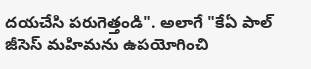దయచేసి పరుగెత్తండి". అలాగే "కేఏ పాల్ జీసెస్ మహిమను ఉపయోగించి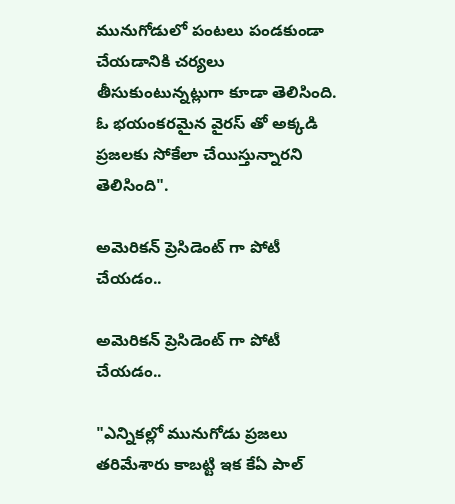మునుగోడులో పంటలు పండకుండా చేయడానికి చర్యలు తీసుకుంటున్నట్లుగా కూడా తెలిసింది. ఓ భయంకరమైన వైరస్ తో అక్కడి ప్రజలకు సోకేలా చేయిస్తున్నారని తెలిసింది".

అమెరికన్ ప్రెసిడెంట్ గా పోటీ చేయడం..

అమెరికన్ ప్రెసిడెంట్ గా పోటీ చేయడం..

"ఎన్నికల్లో మునుగోడు ప్రజలు తరిమేశారు కాబట్టి ఇక కేఏ పాల్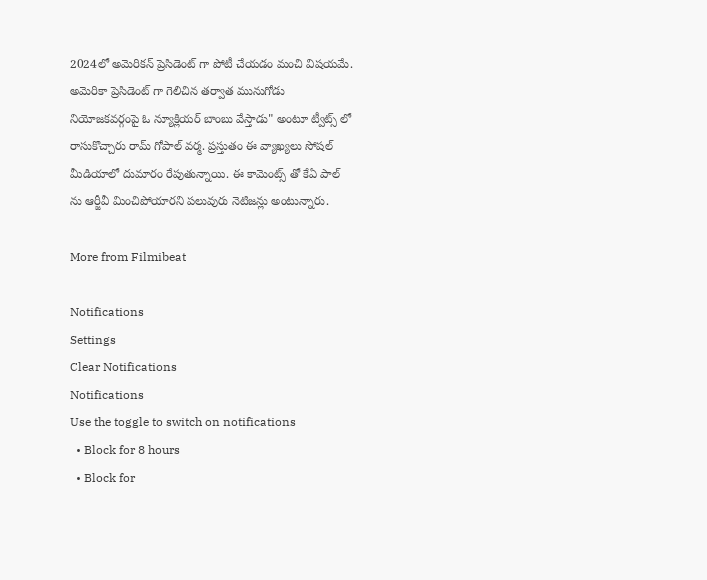2024లో అమెరికన్ ప్రెసిడెంట్ గా పోటీ చేయడం మంచి విషయమే. అమెరికా ప్రెసిడెంట్ గా గెలిచిన తర్వాత మునుగోడు నియోజకవర్గంపై ఓ న్యూక్లియర్ బాంబు వేస్తాడు" అంటూ ట్వీట్స్ లో రాసుకొచ్చారు రామ్ గోపాల్ వర్మ. ప్రస్తుతం ఈ వ్యాఖ్యలు సోషల్ మీడియాలో దుమారం రేపుతున్నాయి. ఈ కామెంట్స్ తో కేఏ పాల్ ను ఆర్జీవీ మించిపోయారని పలువురు నెటిజన్లు అంటున్నారు.

More from Filmibeat

Notifications
Settings
Clear Notifications
Notifications
Use the toggle to switch on notifications
  • Block for 8 hours
  • Block for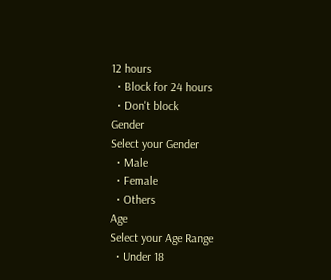12 hours
  • Block for 24 hours
  • Don't block
Gender
Select your Gender
  • Male
  • Female
  • Others
Age
Select your Age Range
  • Under 18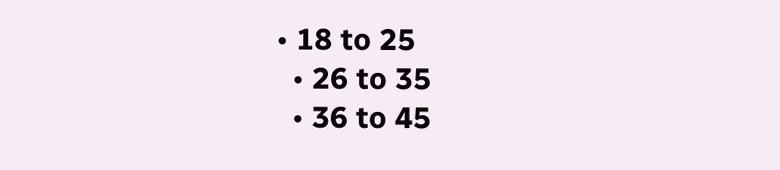• 18 to 25
  • 26 to 35
  • 36 to 45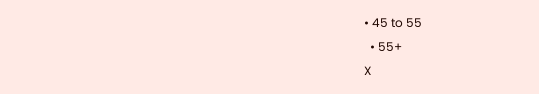• 45 to 55
  • 55+
X